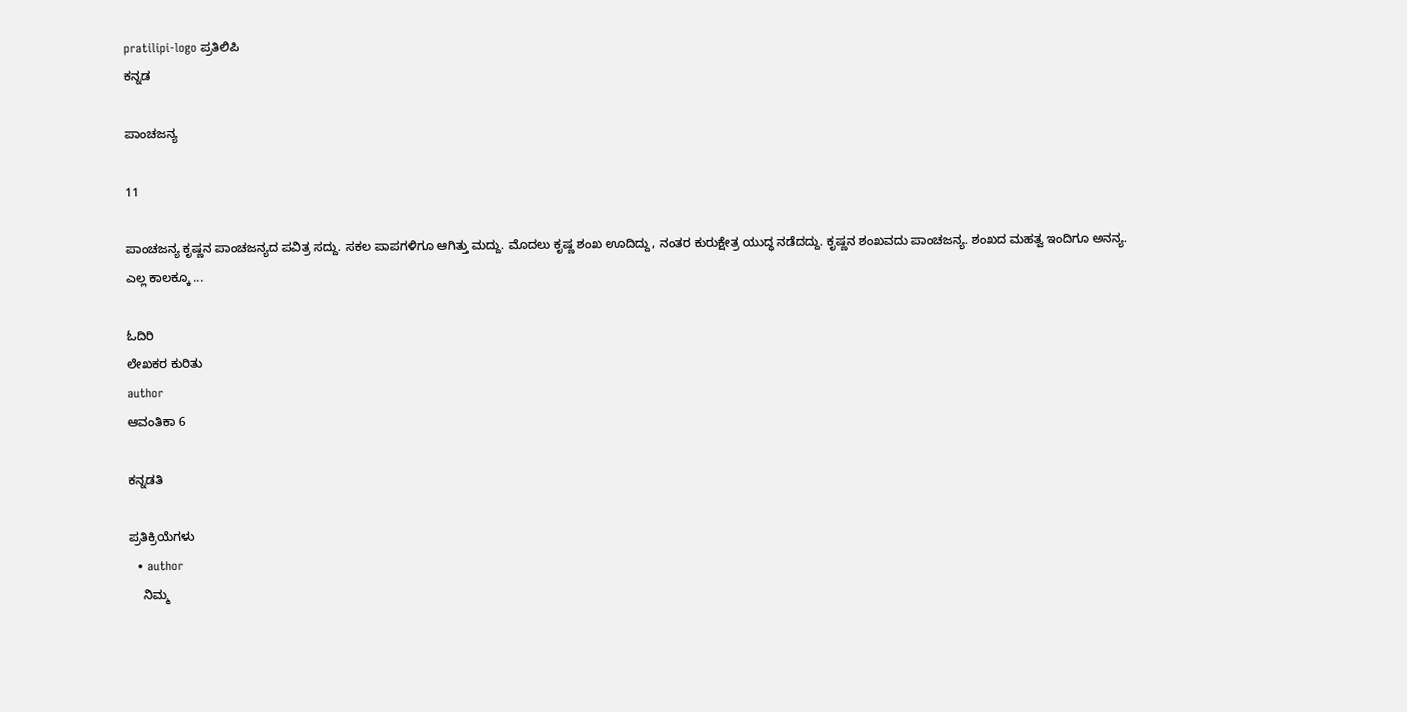pratilipi-logo ಪ್ರತಿಲಿಪಿ
ಕನ್ನಡ

ಪಾಂಚಜನ್ಯ

11

ಪಾಂಚಜನ್ಯ ಕೃಷ್ಣನ ಪಾಂಚಜನ್ಯದ ಪವಿತ್ರ ಸದ್ದು. ಸಕಲ ಪಾಪಗಳಿಗೂ ಆಗಿತ್ತು ಮದ್ದು. ಮೊದಲು ಕೃಷ್ಣ ಶಂಖ ಊದಿದ್ದು, ನಂತರ ಕುರುಕ್ಷೇತ್ರ ಯುದ್ಧ ನಡೆದದ್ದು. ಕೃಷ್ಣನ ಶಂಖವದು ಪಾಂಚಜನ್ಯ. ಶಂಖದ ಮಹತ್ವ ಇಂದಿಗೂ ಅನನ್ಯ. ಎಲ್ಲ ಕಾಲಕ್ಕೂ ...

ಓದಿರಿ
ಲೇಖಕರ ಕುರಿತು
author
ಆವಂತಿಕಾ 6

ಕನ್ನಡತಿ

ಪ್ರತಿಕ್ರಿಯೆಗಳು
  • author
    ನಿಮ್ಮ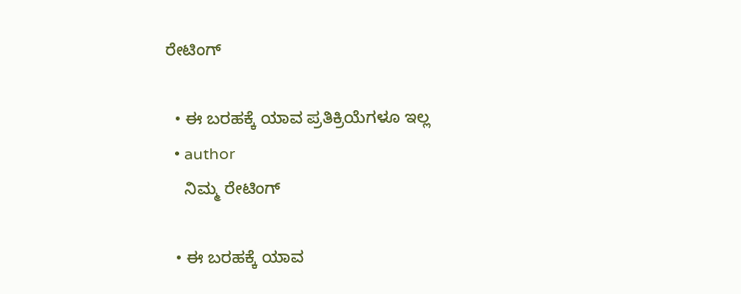ರೇಟಿಂಗ್

  • ಈ ಬರಹಕ್ಕೆ ಯಾವ ಪ್ರತಿಕ್ರಿಯೆಗಳೂ ಇಲ್ಲ
  • author
    ನಿಮ್ಮ ರೇಟಿಂಗ್

  • ಈ ಬರಹಕ್ಕೆ ಯಾವ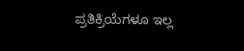ಪ್ರತಿಕ್ರಿಯೆಗಳೂ ಇಲ್ಲ